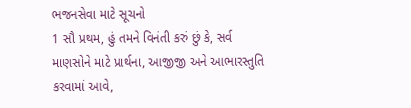ભજનસેવા માટે સૂચનો
1 સૌ પ્રથમ, હું તમને વિનંતી કરું છું કે, સર્વ માણસોને માટે પ્રાર્થના, આજીજી અને આભારસ્તુતિ કરવામાં આવે,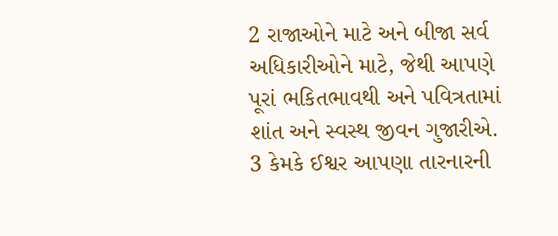2 રાજાઓને માટે અને બીજા સર્વ અધિકારીઓને માટે, જેથી આપણે પૂરાં ભકિતભાવથી અને પવિત્રતામાં શાંત અને સ્વસ્થ જીવન ગુજારીએ. 3 કેમકે ઈશ્વર આપણા તારનારની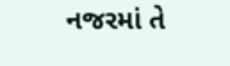નજરમાં તે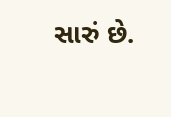સારું છે.